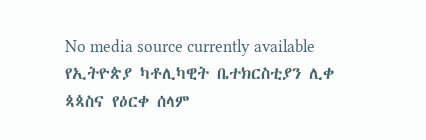No media source currently available
የኢትዮጵያ ካቶሊካዊት ቤተክርስቲያን ሊቀ ጳጳስና የዕርቀ ሰላም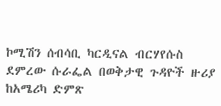ኮሚሽን ሰብሳቢ ካርዲናል ብርሃየሱስ ደምረው ሱራፌል በወቅታዊ ጉዳዮች ዙሪያ ከአሜሪካ ድምጽ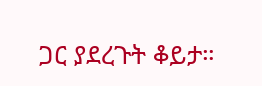ጋር ያደረጉት ቆይታ።